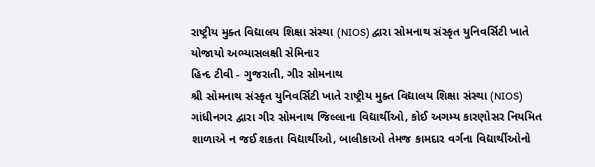રાષ્ટ્રીય મુક્ત વિદ્યાલય શિક્ષા સંસ્થા (NIOS) દ્વારા સોમનાથ સંસ્કૃત યુનિવર્સિટી ખાતે યોજાયો અભ્યાસલક્ષી સેમિનાર
હિન્દ ટીવી - ગુજરાતી, ગીર સોમનાથ
શ્રી સોમનાથ સંસ્કૃત યુનિવર્સિટી ખાતે રાષ્ટ્રીય મુક્ત વિદ્યાલય શિક્ષા સંસ્થા (NIOS) ગાંધીનગર દ્વારા ગીર સોમનાથ જિલ્લાના વિદ્યાર્થીઓ, કોઈ અગમ્ય કારણોસર નિયમિત શાળાએ ન જઈ શકતા વિદ્યાર્થીઓ, બાલીકાઓ તેમજ કામદાર વર્ગના વિદ્યાર્થીઓનો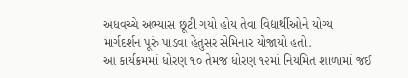અધવચ્ચે અભ્યાસ છૂટી ગયો હોય તેવા વિદ્યાર્થીઓને યોગ્ય માર્ગદર્શન પૂરું પાડવા હેતુસર સેમિનાર યોજાયો હતો.
આ કાર્યક્રમમાં ધોરણ ૧૦ તેમજ ધોરણ ૧૨માં નિયમિત શાળામાં જઈ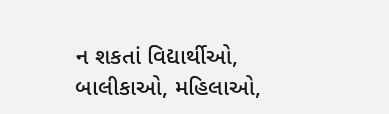ન શકતાં વિદ્યાર્થીઓ, બાલીકાઓ, મહિલાઓ,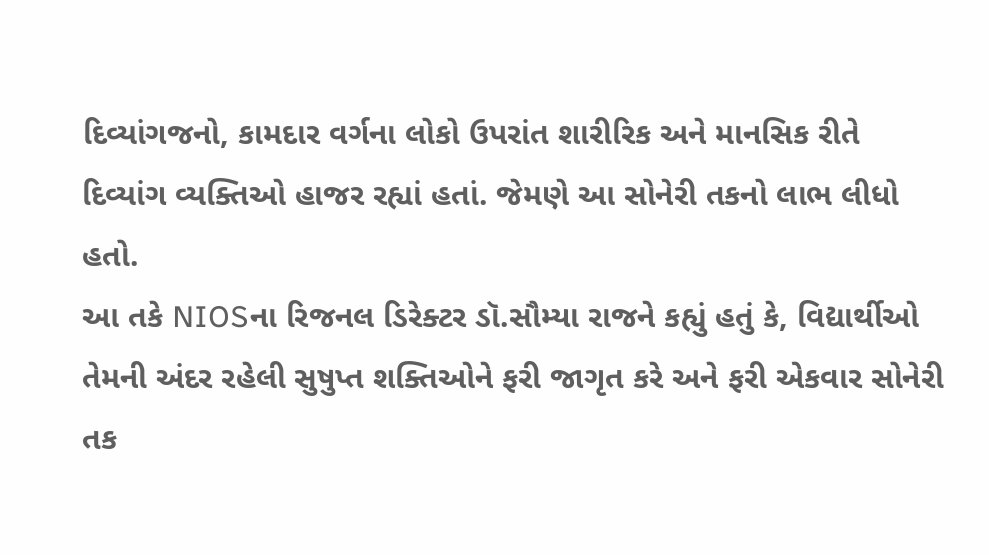દિવ્યાંગજનો, કામદાર વર્ગના લોકો ઉપરાંત શારીરિક અને માનસિક રીતે દિવ્યાંગ વ્યક્તિઓ હાજર રહ્યાં હતાં. જેમણે આ સોનેરી તકનો લાભ લીધો હતો.
આ તકે NIOSના રિજનલ ડિરેક્ટર ડૉ.સૌમ્યા રાજને કહ્યું હતું કે, વિદ્યાર્થીઓ તેમની અંદર રહેલી સુષુપ્ત શક્તિઓને ફરી જાગૃત કરે અને ફરી એકવાર સોનેરી તક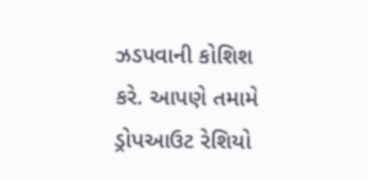ઝડપવાની કોશિશ કરે. આપણે તમામે ડ્રોપઆઉટ રેશિયો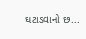ઘટાડવાનો છ...